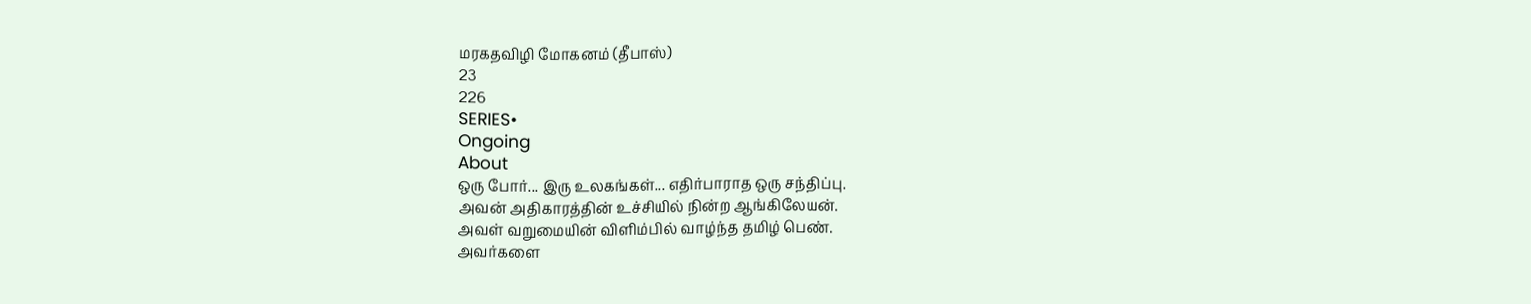மரகதவிழி மோகனம் (தீபாஸ்)
23
226
SERIES•
Ongoing
About
ஒரு போர்... இரு உலகங்கள்... எதிர்பாராத ஒரு சந்திப்பு.
அவன் அதிகாரத்தின் உச்சியில் நின்ற ஆங்கிலேயன்.
அவள் வறுமையின் விளிம்பில் வாழ்ந்த தமிழ் பெண்.
அவர்களை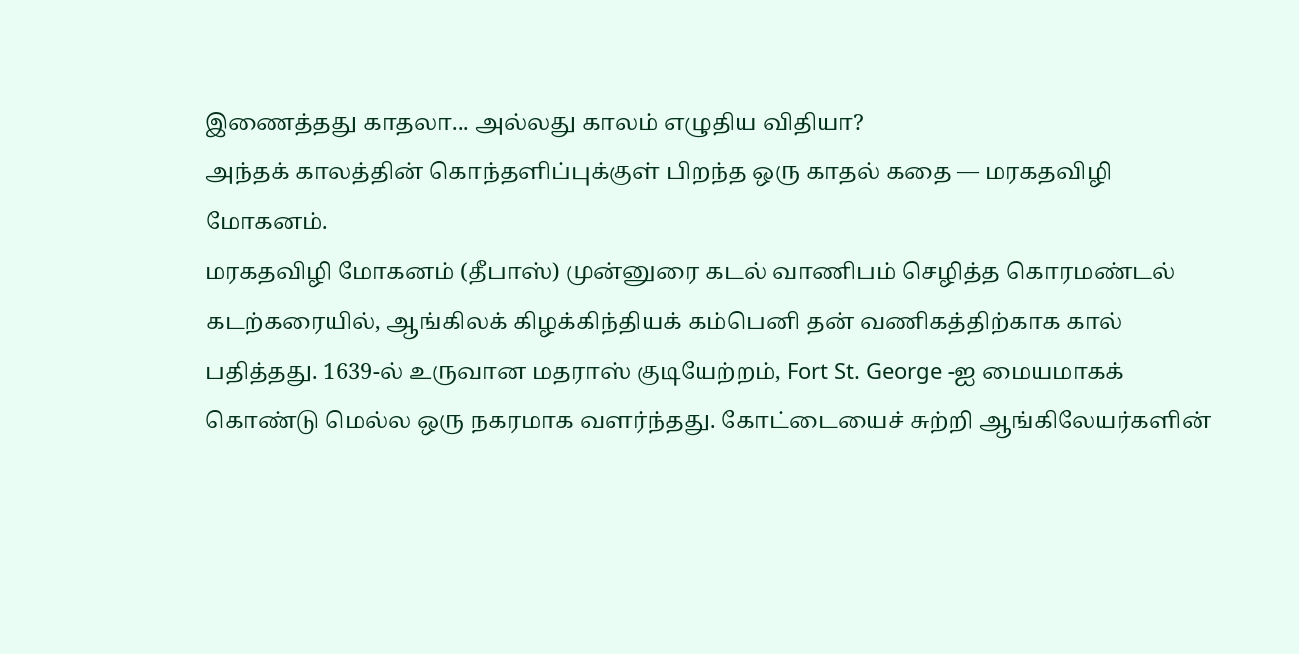இணைத்தது காதலா... அல்லது காலம் எழுதிய விதியா?
அந்தக் காலத்தின் கொந்தளிப்புக்குள் பிறந்த ஒரு காதல் கதை — மரகதவிழி மோகனம்.
மரகதவிழி மோகனம் (தீபாஸ்) முன்னுரை கடல் வாணிபம் செழித்த கொரமண்டல் கடற்கரையில், ஆங்கிலக் கிழக்கிந்தியக் கம்பெனி தன் வணிகத்திற்காக கால் பதித்தது. 1639-ல் உருவான மதராஸ் குடியேற்றம், Fort St. George -ஐ மையமாகக் கொண்டு மெல்ல ஒரு நகரமாக வளர்ந்தது. கோட்டையைச் சுற்றி ஆங்கிலேயர்களின்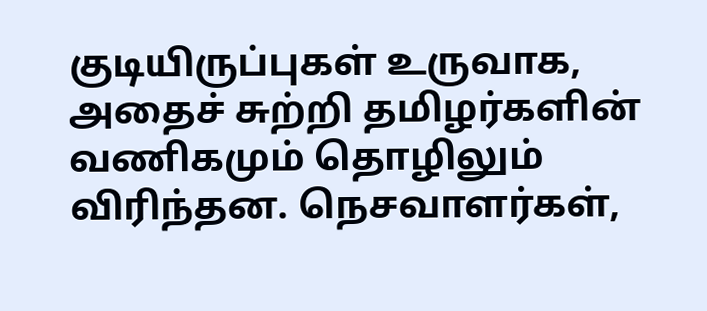குடியிருப்புகள் உருவாக, அதைச் சுற்றி தமிழர்களின் வணிகமும் தொழிலும் விரிந்தன. நெசவாளர்கள்,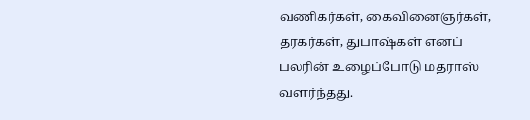வணிகர்கள், கைவினைஞர்கள், தரகர்கள், துபாஷ்கள் எனப் பலரின் உழைப்போடு மதராஸ் வளர்ந்தது.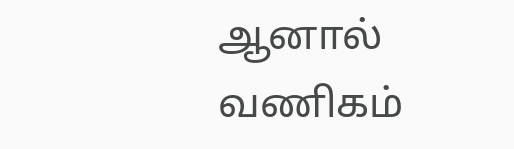ஆனால் வணிகம்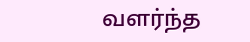வளர்ந்த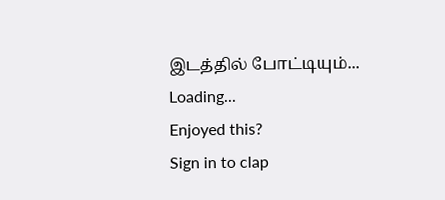இடத்தில் போட்டியும்...
Loading...
Enjoyed this?
Sign in to clap